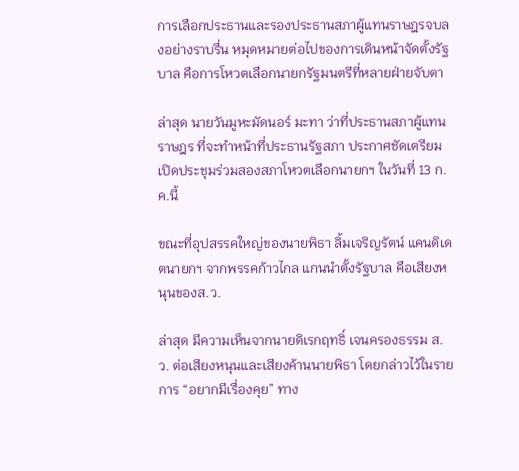การเลือกประธานและรองประธานสภาผู้แทนราษฎรจบลงอย่างราบรื่น หมุดหมายต่อไปของการเดินหน้าจัดตั้งรัฐบาล คือการโหวตเลือกนายกรัฐมนตรีที่หลายฝ่ายจับตา

ล่าสุด นายวันมูหะมัดนอร์ มะทา ว่าที่ประธานสภาผู้แทนราษฎร ที่จะทำหน้าที่ประธานรัฐสภา ประกาศชัดเตรียมเปิดประชุมร่วมสองสภาโหวตเลือกนายกฯ ในวันที่ 13 ก.ค.นี้

ขณะที่อุปสรรคใหญ่ของนายพิธา ลิ้มเจริญรัตน์ แคนดิเดตนายกฯ จากพรรคก้าวไกล แกนนำตั้งรัฐบาล คือเสียงหนุนของส.ว.

ล่าสุด มีความเห็นจากนายดิเรกฤทธิ์ เจนครองธรรม ส.ว. ต่อเสียงหนุนและเสียงค้านนายพิธา โดยกล่าวไว้ในรายการ “อยากมีเรื่องคุย” ทาง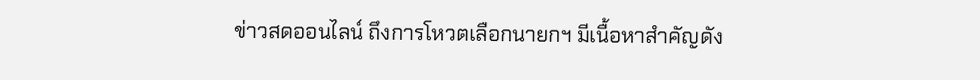ข่าวสดออนไลน์ ถึงการโหวตเลือกนายกฯ มีเนื้อหาสำคัญดัง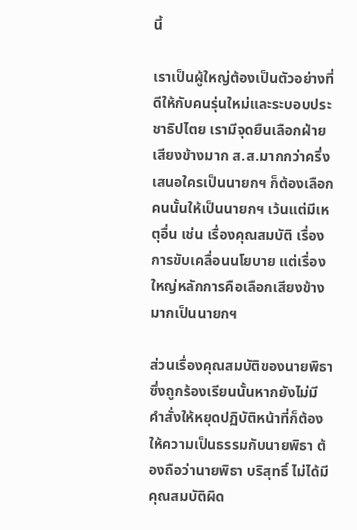นี้

เราเป็นผู้ใหญ่ต้องเป็นตัวอย่างที่ดีให้กับคนรุ่นใหม่และระบอบประชาธิปไตย เรามีจุดยืนเลือกฝ่ายเสียงข้างมาก ส.ส.มากกว่าครึ่งเสนอใครเป็นนายกฯ ก็ต้องเลือกคนนั้นให้เป็นนายกฯ เว้นแต่มีเหตุอื่น เช่น เรื่องคุณสมบัติ เรื่องการขับเคลื่อนนโยบาย แต่เรื่องใหญ่หลักการคือเลือกเสียงข้างมากเป็นนายกฯ

ส่วนเรื่องคุณสมบัติของนายพิธา ซึ่งถูกร้องเรียนนั้นหากยังไม่มี คำสั่งให้หยุดปฏิบัติหน้าที่ก็ต้องให้ความเป็นธรรมกับนายพิธา ต้องถือว่านายพิธา บริสุทธิ์ ไม่ได้มีคุณสมบัติผิด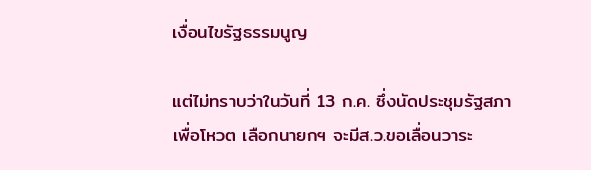เงื่อนไขรัฐธรรมนูญ

แต่ไม่ทราบว่าในวันที่ 13 ก.ค. ซึ่งนัดประชุมรัฐสภาเพื่อโหวต เลือกนายกฯ จะมีส.ว.ขอเลื่อนวาระ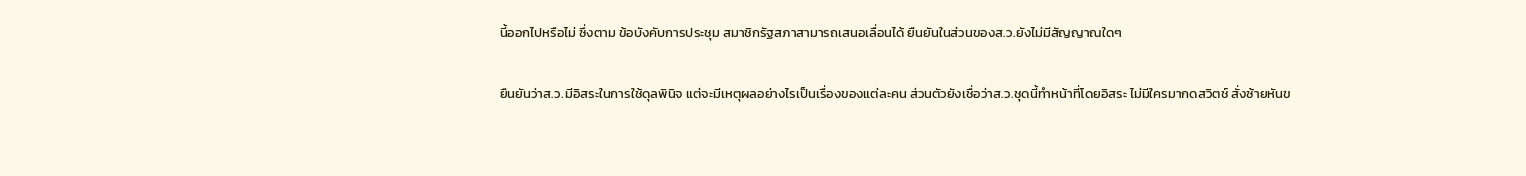นี้ออกไปหรือไม่ ซึ่งตาม ข้อบังคับการประชุม สมาชิกรัฐสภาสามารถเสนอเลื่อนได้ ยืนยันในส่วนของส.ว.ยังไม่มีสัญญาณใดๆ

ยืนยันว่าส.ว.มีอิสระในการใช้ดุลพินิจ แต่จะมีเหตุผลอย่างไรเป็นเรื่องของแต่ละคน ส่วนตัวยังเชื่อว่าส.ว.ชุดนี้ทำหน้าที่โดยอิสระ ไม่มีใครมากดสวิตช์ สั่งซ้ายหันข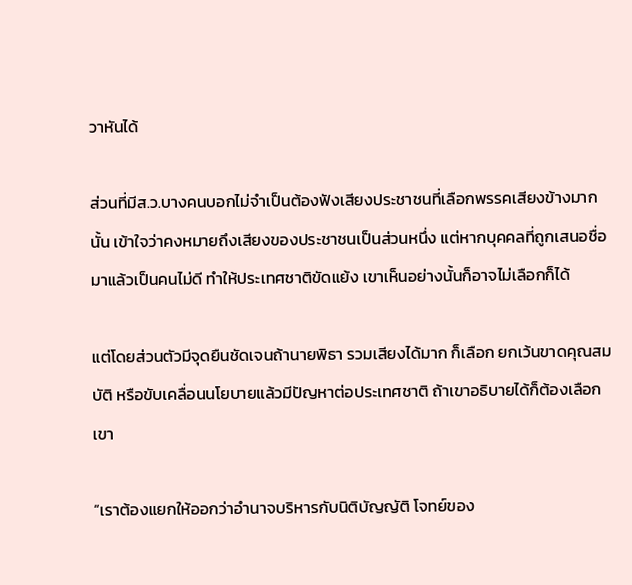วาหันได้

ส่วนที่มีส.ว.บางคนบอกไม่จำเป็นต้องฟังเสียงประชาชนที่เลือกพรรคเสียงข้างมากนั้น เข้าใจว่าคงหมายถึงเสียงของประชาชนเป็นส่วนหนึ่ง แต่หากบุคคลที่ถูกเสนอชื่อมาแล้วเป็นคนไม่ดี ทำให้ประเทศชาติขัดแย้ง เขาเห็นอย่างนั้นก็อาจไม่เลือกก็ได้

แต่โดยส่วนตัวมีจุดยืนชัดเจนถ้านายพิธา รวมเสียงได้มาก ก็เลือก ยกเว้นขาดคุณสมบัติ หรือขับเคลื่อนนโยบายแล้วมีปัญหาต่อประเทศชาติ ถ้าเขาอธิบายได้ก็ต้องเลือกเขา

“เราต้องแยกให้ออกว่าอำนาจบริหารกับนิติบัญญัติ โจทย์ของ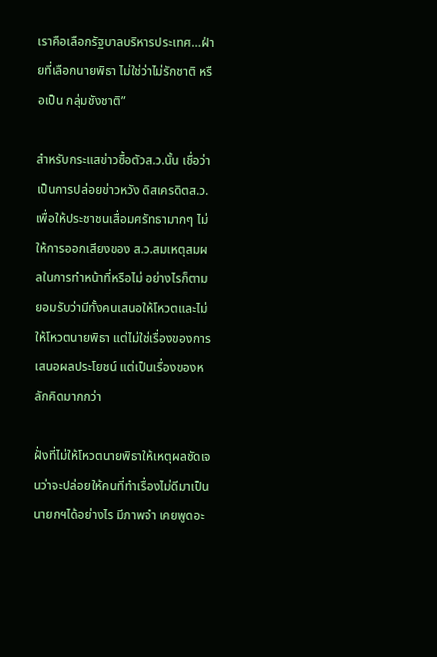เราคือเลือกรัฐบาลบริหารประเทศ…ฝ่ายที่เลือกนายพิธา ไม่ใช่ว่าไม่รักชาติ หรือเป็น กลุ่มชังชาติ”

สำหรับกระแสข่าวซื้อตัวส.ว.นั้น เชื่อว่าเป็นการปล่อยข่าวหวัง ดิสเครดิตส.ว. เพื่อให้ประชาชนเสื่อมศรัทธามากๆ ไม่ให้การออกเสียงของ ส.ว.สมเหตุสมผลในการทำหน้าที่หรือไม่ อย่างไรก็ตาม ยอมรับว่ามีทั้งคนเสนอให้โหวตและไม่ให้โหวตนายพิธา แต่ไม่ใช่เรื่องของการเสนอผลประโยชน์ แต่เป็นเรื่องของหลักคิดมากกว่า

ฝั่งที่ไม่ให้โหวตนายพิธาให้เหตุผลชัดเจนว่าจะปล่อยให้คนที่ทำเรื่องไม่ดีมาเป็นนายกฯได้อย่างไร มีภาพจำ เคยพูดอะ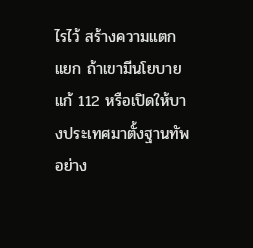ไรไว้ สร้างความแตกแยก ถ้าเขามีนโยบายแก้ 112 หรือเปิดให้บางประเทศมาตั้งฐานทัพ อย่าง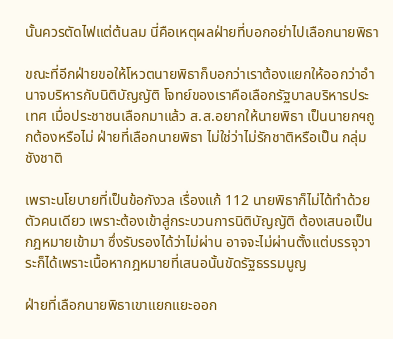นั้นควรตัดไฟแต่ต้นลม นี่คือเหตุผลฝ่ายที่บอกอย่าไปเลือกนายพิธา

ขณะที่อีกฝ่ายขอให้โหวตนายพิธาก็บอกว่าเราต้องแยกให้ออกว่าอำนาจบริหารกับนิติบัญญัติ โจทย์ของเราคือเลือกรัฐบาลบริหารประเทศ เมื่อประชาชนเลือกมาแล้ว ส.ส.อยากให้นายพิธา เป็นนายกฯถูกต้องหรือไม่ ฝ่ายที่เลือกนายพิธา ไม่ใช่ว่าไม่รักชาติหรือเป็น กลุ่มชังชาติ

เพราะนโยบายที่เป็นข้อกังวล เรื่องแก้ 112 นายพิธาก็ไม่ได้ทำด้วยตัวคนเดียว เพราะต้องเข้าสู่กระบวนการนิติบัญญัติ ต้องเสนอเป็นกฎหมายเข้ามา ซึ่งรับรองได้ว่าไม่ผ่าน อาจจะไม่ผ่านตั้งแต่บรรจุวาระก็ได้เพราะเนื้อหากฎหมายที่เสนอนั้นขัดรัฐธรรมนูญ

ฝ่ายที่เลือกนายพิธาเขาแยกแยะออก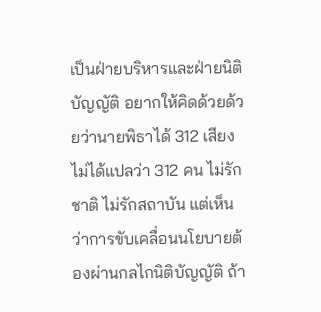เป็นฝ่ายบริหารและฝ่ายนิติบัญญัติ อยากให้คิดด้วยด้วยว่านายพิธาได้ 312 เสียงไม่ได้แปลว่า 312 คน ไม่รักชาติ ไม่รักสถาบัน แต่เห็นว่าการขับเคลื่อนนโยบายต้องผ่านกลไกนิติบัญญัติ ถ้า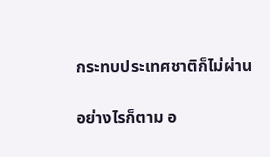กระทบประเทศชาติก็ไม่ผ่าน

อย่างไรก็ตาม อ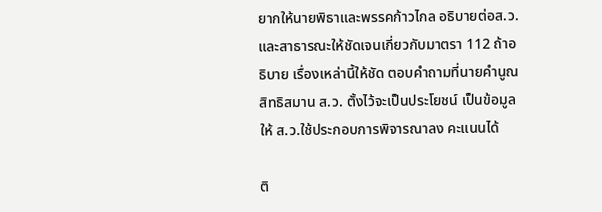ยากให้นายพิธาและพรรคก้าวไกล อธิบายต่อส.ว.และสาธารณะให้ชัดเจนเกี่ยวกับมาตรา 112 ถ้าอธิบาย เรื่องเหล่านี้ให้ชัด ตอบคำถามที่นายคำนูณ สิทธิสมาน ส.ว. ตั้งไว้จะเป็นประโยชน์ เป็นข้อมูลให้ ส.ว.ใช้ประกอบการพิจารณาลง คะแนนได้

ติ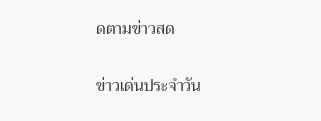ดตามข่าวสด

ข่าวเด่นประจำวัน